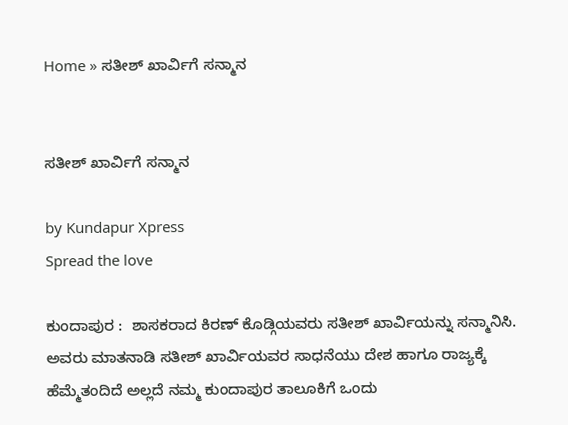Home » ಸತೀಶ್ ಖಾರ್ವಿಗೆ ಸನ್ಮಾನ


ಸತೀಶ್ ಖಾರ್ವಿಗೆ ಸನ್ಮಾನ

by Kundapur Xpress
Spread the love

ಕುಂದಾಪುರ :  ಶಾಸಕರಾದ ಕಿರಣ್ ಕೊಡ್ಗಿಯವರು ಸತೀಶ್ ಖಾರ್ವಿಯನ್ನು ಸನ್ಮಾನಿಸಿ. ಅವರು ಮಾತನಾಡಿ ಸತೀಶ್ ಖಾರ್ವಿಯವರ ಸಾಧನೆಯು ದೇಶ ಹಾಗೂ ರಾಜ್ಯಕ್ಕೆ ಹೆಮ್ಮೆತಂದಿದೆ ಅಲ್ಲದೆ ನಮ್ಮ ಕುಂದಾಪುರ ತಾಲೂಕಿಗೆ ಒಂದು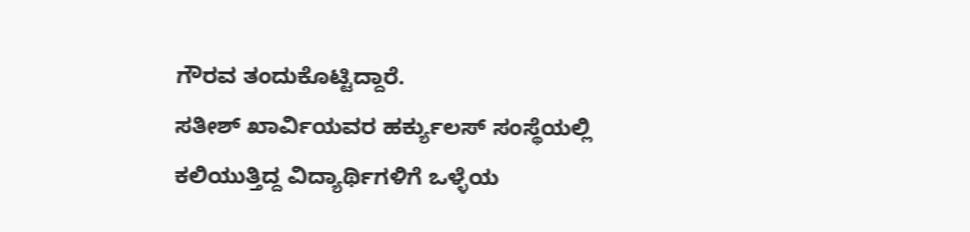ಗೌರವ ತಂದುಕೊಟ್ಟಿದ್ದಾರೆ.
ಸತೀಶ್ ಖಾರ್ವಿಯವರ ಹರ್ಕ್ಯುಲಸ್ ಸಂಸ್ಥೆಯಲ್ಲಿ ಕಲಿಯುತ್ತಿದ್ದ ವಿದ್ಯಾರ್ಥಿಗಳಿಗೆ ಒಳ್ಳೆಯ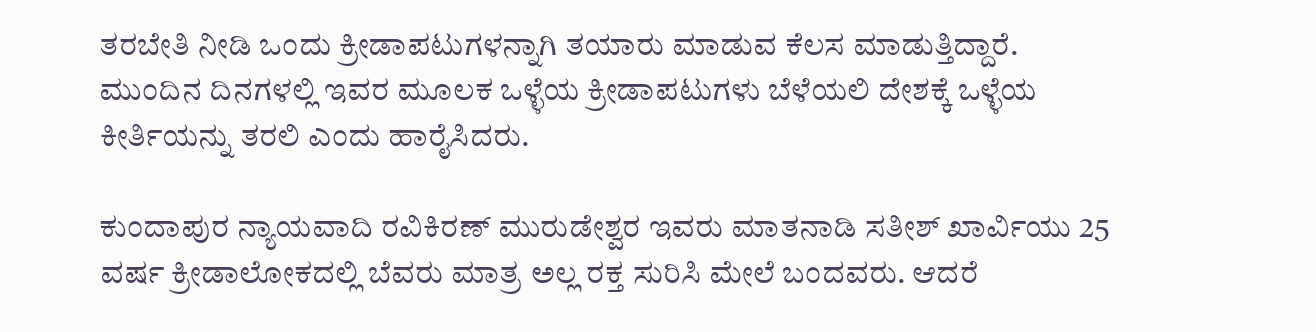ತರಬೇತಿ ನೀಡಿ ಒಂದು ಕ್ರೀಡಾಪಟುಗಳನ್ನಾಗಿ ತಯಾರು ಮಾಡುವ ಕೆಲಸ ಮಾಡುತ್ತಿದ್ದಾರೆ. ಮುಂದಿನ ದಿನಗಳಲ್ಲಿ ಇವರ ಮೂಲಕ ಒಳ್ಳೆಯ ಕ್ರೀಡಾಪಟುಗಳು ಬೆಳೆಯಲಿ ದೇಶಕ್ಕೆ ಒಳ್ಳೆಯ ಕೀರ್ತಿಯನ್ನು ತರಲಿ ಎಂದು ಹಾರೈಸಿದರು.

ಕುಂದಾಪುರ ನ್ಯಾಯವಾದಿ ರವಿಕಿರಣ್ ಮುರುಡೇಶ್ವರ ಇವರು ಮಾತನಾಡಿ ಸತೀಶ್ ಖಾರ್ವಿಯು 25 ವರ್ಷ ಕ್ರೀಡಾಲೋಕದಲ್ಲಿ ಬೆವರು ಮಾತ್ರ ಅಲ್ಲ ರಕ್ತ ಸುರಿಸಿ ಮೇಲೆ ಬಂದವರು. ಆದರೆ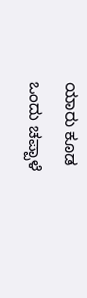ಯಾರು ಕೂಡ ಒಂದು ಚಪ್ಪಾಳೆ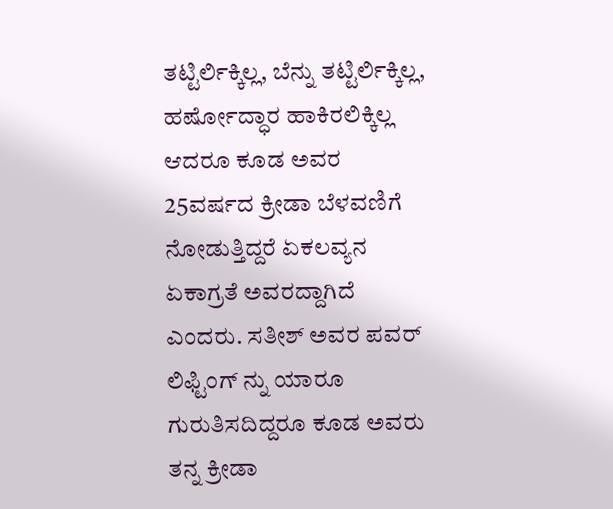ತಟ್ಟಿರ್ಲಿಕ್ಕಿಲ್ಲ, ಬೆನ್ನು ತಟ್ಟಿರ್ಲಿಕ್ಕಿಲ್ಲ, ಹರ್ಷೋದ್ಧಾರ ಹಾಕಿರಲಿಕ್ಕಿಲ್ಲ ಆದರೂ ಕೂಡ ಅವರ 25ವರ್ಷದ ಕ್ರೀಡಾ ಬೆಳವಣಿಗೆ ನೋಡುತ್ತಿದ್ದರೆ ಏಕಲವ್ಯನ ಏಕಾಗ್ರತೆ ಅವರದ್ದಾಗಿದೆ ಎಂದರು. ಸತೀಶ್ ಅವರ ಪವರ್ ಲಿಫ್ಟಿಂಗ್ ನ್ನು ಯಾರೂ ಗುರುತಿಸದಿದ್ದರೂ ಕೂಡ ಅವರು ತನ್ನ ಕ್ರೀಡಾ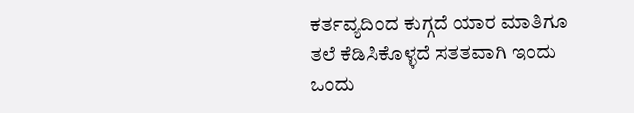ಕರ್ತವ್ಯದಿಂದ ಕುಗ್ಗದೆ ಯಾರ ಮಾತಿಗೂ ತಲೆ ಕೆಡಿಸಿಕೊಳ್ಳದೆ ಸತತವಾಗಿ ಇಂದು ಒಂದು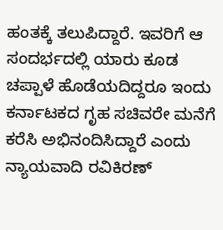ಹಂತಕ್ಕೆ ತಲುಪಿದ್ದಾರೆ. ಇವರಿಗೆ ಆ ಸಂದರ್ಭದಲ್ಲಿ ಯಾರು ಕೂಡ ಚಪ್ಪಾಳೆ ಹೊಡೆಯದಿದ್ದರೂ ಇಂದು ಕರ್ನಾಟಕದ ಗೃಹ ಸಚಿವರೇ ಮನೆಗೆ ಕರೆಸಿ ಅಭಿನಂದಿಸಿದ್ದಾರೆ ಎಂದು ನ್ಯಾಯವಾದಿ ರವಿಕಿರಣ್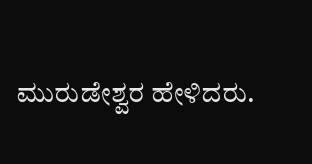ಮುರುಡೇಶ್ವರ ಹೇಳಿದರು.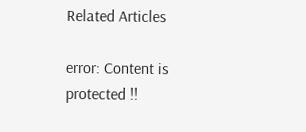Related Articles

error: Content is protected !!